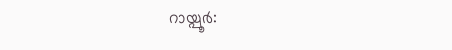റായ്പൂർ: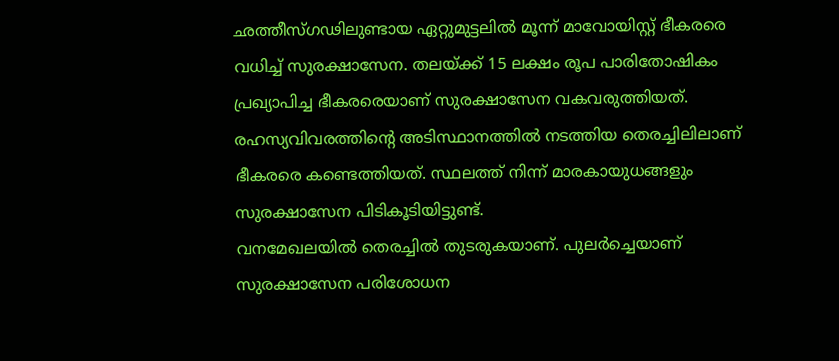ഛത്തീസ്ഗഢിലുണ്ടായ ഏറ്റുമുട്ടലിൽ മൂന്ന് മാവോയിസ്റ്റ് ഭീകരരെ വധിച്ച് സുരക്ഷാസേന. തലയ്ക്ക് 15 ലക്ഷം രൂപ പാരിതോഷികം പ്രഖ്യാപിച്ച ഭീകരരെയാണ് സുരക്ഷാസേന വകവരുത്തിയത്. രഹസ്യവിവരത്തിന്റെ അടിസ്ഥാനത്തിൽ നടത്തിയ തെരച്ചിലിലാണ് ഭീകരരെ കണ്ടെത്തിയത്. സ്ഥലത്ത് നിന്ന് മാരകായുധങ്ങളും സുരക്ഷാസേന പിടികൂടിയിട്ടുണ്ട്.
വനമേഖലയിൽ തെരച്ചിൽ തുടരുകയാണ്. പുലർച്ചെയാണ് സുരക്ഷാസേന പരിശോധന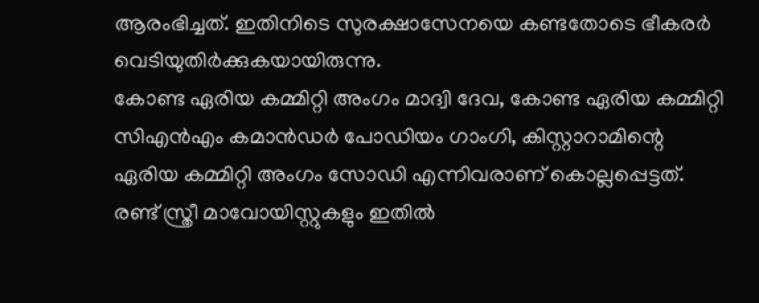ആരംഭിച്ചത്. ഇതിനിടെ സുരക്ഷാസേനയെ കണ്ടതോടെ ഭീകരർ വെടിയുതിർക്കുകയായിരുന്നു.
കോണ്ട ഏരിയ കമ്മിറ്റി അംഗം മാദ്വി ദേവ, കോണ്ട ഏരിയ കമ്മിറ്റി സിഎൻഎം കമാൻഡർ പോഡിയം ഗാംഗി, കിസ്റ്റാറാമിന്റെ ഏരിയ കമ്മിറ്റി അംഗം സോഡി എന്നിവരാണ് കൊല്ലപ്പെട്ടത്. രണ്ട് സ്ത്രീ മാവോയിസ്റ്റുകളും ഇതിൽ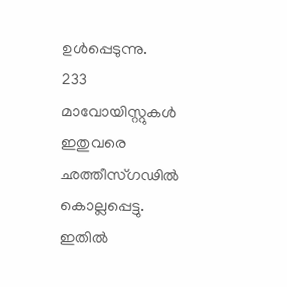ഉൾപ്പെടുന്നു.
233 മാവോയിസ്റ്റുകൾ ഇതുവരെ ഛത്തീസ്ഗഢിൽ കൊല്ലപ്പെട്ടു. ഇതിൽ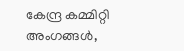കേന്ദ്ര കമ്മിറ്റി അംഗങ്ങൾ,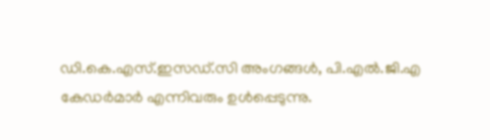ഡി.കെ.എസ്.ഇസഡ്.സി അംഗങ്ങൾ, പി.എൽ.ജി.എ കേഡർമാർ എന്നിവരും ഉൾപ്പെടുന്നു.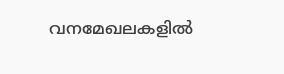വനമേഖലകളിൽ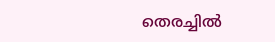തെരച്ചിൽ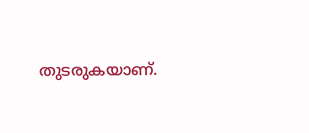തുടരുകയാണ്.